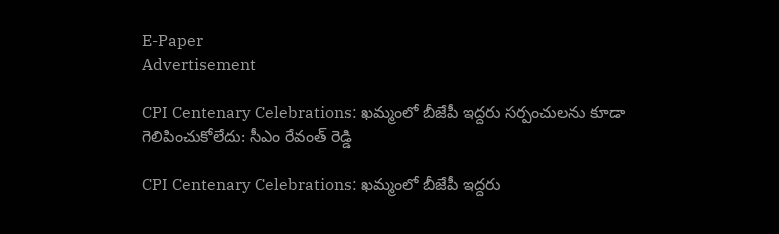E-Paper
Advertisement

CPI Centenary Celebrations: ఖమ్మంలో బీజేపీ ఇద్దరు సర్పంచులను కూడా గెలిపించుకోలేదు: సీఎం రేవంత్ రెడ్డి

CPI Centenary Celebrations: ఖమ్మంలో బీజేపీ ఇద్దరు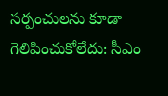సర్పంచులను కూడా గెలిపించుకోలేదు: సీఎం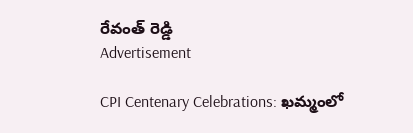రేవంత్ రెడ్డి
Advertisement

CPI Centenary Celebrations: ఖమ్మంలో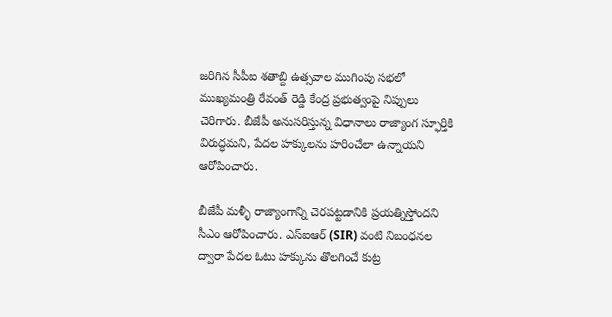జరిగిన సీపీఐ శతాబ్ది ఉత్సవాల ముగింపు సభలో ముఖ్యమంత్రి రేవంత్ రెడ్డి కేంద్ర ప్రభుత్వంపై నిప్పులు చెరిగారు. బీజేపీ అనుసరిస్తున్న విధానాలు రాజ్యాంగ స్ఫూర్తికి విరుద్ధమని, పేదల హక్కులను హరించేలా ఉన్నాయని ఆరోపించారు.

బీజేపీ మళ్ళీ రాజ్యాంగాన్ని చెరపట్టడానికి ప్రయత్నిస్తోందని సీఎం ఆరోపించారు. ఎస్ఐఆర్ (SIR) వంటి నిబంధనల ద్వారా పేదల ఓటు హక్కును తొలగించే కుట్ర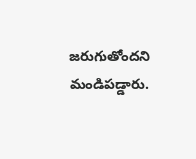జరుగుతోందని మండిపడ్డారు.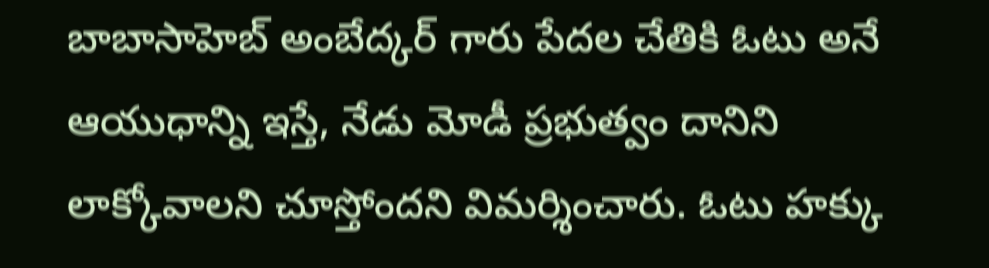బాబాసాహెబ్ అంబేద్కర్ గారు పేదల చేతికి ఓటు అనే ఆయుధాన్ని ఇస్తే, నేడు మోడీ ప్రభుత్వం దానిని లాక్కోవాలని చూస్తోందని విమర్శించారు. ఓటు హక్కు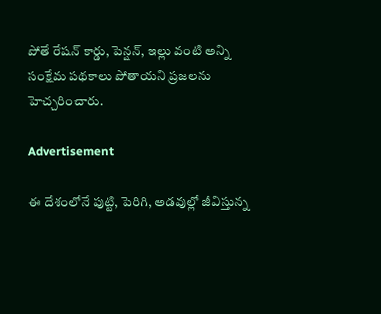పోతే రేషన్ కార్డు, పెన్షన్, ఇల్లు వంటి అన్ని సంక్షేమ పథకాలు పోతాయని ప్రజలను హెచ్చరించారు.

Advertisement

ఈ దేశంలోనే పుట్టి, పెరిగి, అడవుల్లో జీవిస్తున్న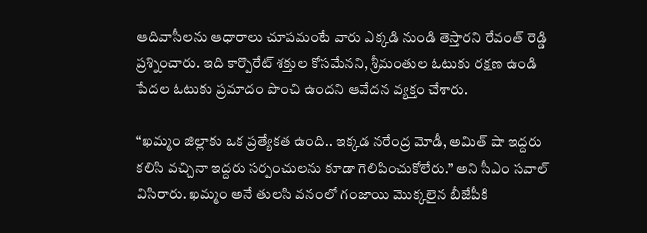ఆదివాసీలను ఆధారాలు చూపమంటే వారు ఎక్కడి నుండి తెస్తారని రేవంత్ రెడ్డి ప్రశ్నించారు. ఇది కార్పొరేట్ శక్తుల కోసమేనని, శ్రీమంతుల ఓటుకు రక్షణ ఉండి పేదల ఓటుకు ప్రమాదం పొంచి ఉందని ఆవేదన వ్యక్తం చేశారు.

“ఖమ్మం జిల్లాకు ఒక ప్రత్యేకత ఉంది.. ఇక్కడ నరేంద్ర మోడీ, అమిత్ షా ఇద్దరు కలిసి వచ్చినా ఇద్దరు సర్పంచులను కూడా గెలిపించుకోలేరు.” అని సీఎం సవాల్ విసిరారు. ఖమ్మం అనే తులసి వనంలో గంజాయి మొక్కలైన బీజేపీకి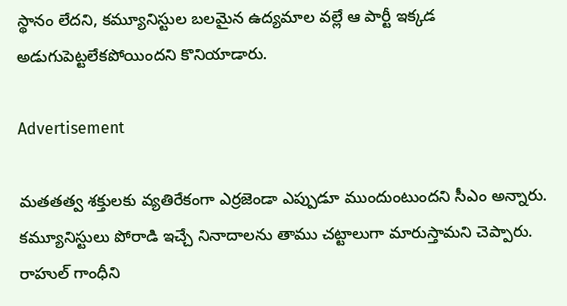స్థానం లేదని, కమ్యూనిస్టుల బలమైన ఉద్యమాల వల్లే ఆ పార్టీ ఇక్కడ అడుగుపెట్టలేకపోయిందని కొనియాడారు.

Advertisement

మతతత్వ శక్తులకు వ్యతిరేకంగా ఎర్రజెండా ఎప్పుడూ ముందుంటుందని సీఎం అన్నారు. కమ్యూనిస్టులు పోరాడి ఇచ్చే నినాదాలను తాము చట్టాలుగా మారుస్తామని చెప్పారు. రాహుల్ గాంధీని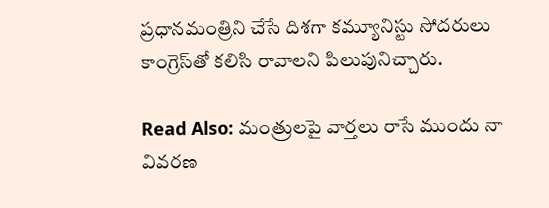ప్రధానమంత్రిని చేసే దిశగా కమ్యూనిస్టు సోదరులు కాంగ్రెస్‌తో కలిసి రావాలని పిలుపునిచ్చారు.

Read Also: మంత్రులపై వార్తలు రాసే ముందు నా వివరణ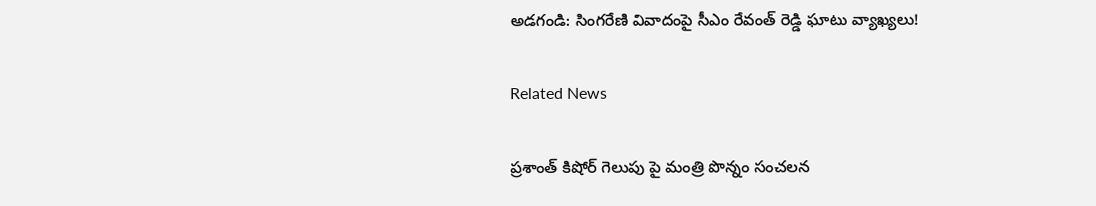అడగండి: సింగరేణి వివాదంపై సీఎం రేవంత్ రెడ్డి ఘాటు వ్యాఖ్యలు!

Related News

ప్రశాంత్ కిషోర్ గెలుపు పై మంత్రి పొన్నం సంచలన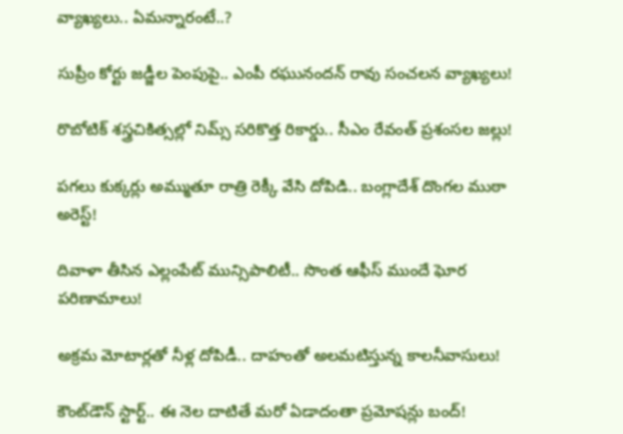వ్యాఖ్యలు.. ఏమన్నారంటే..?

సుప్రీం కోర్టు జడ్జీల పెంపుపై.. ఎంపీ రఘునందన్ రావు సంచలన వ్యాఖ్యలు!

రొబోటిక్ శస్త్రచికిత్సల్లో నిమ్స్ సరికొత్త రికార్డు.. సీఎం రేవంత్ ప్రశంసల జల్లు!

పగలు కుక్కర్లు అమ్ముతూ రాత్రి రెక్కీ వేసి దోపిడి.. బంగ్లాదేశ్ దొంగల ముఠా అరెస్ట్!

దివాళా తీసిన ఎల్లంపేట్ మున్సిపాలిటీ.. సొంత ఆఫీస్ ముందే ఘోర పరిణామాలు!

అక్రమ మోటార్లతో నీళ్ల దోపిడీ.. దాహంతో అలమటిస్తున్న కాలనీవాసులు!

కౌంట్‌డౌన్ స్టార్ట్.. ఈ నెల దాటితే మరో ఏడాదంతా ప్రమోషన్లు బంద్!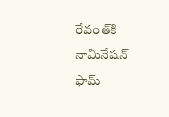రేవంత్‌కి నామినేషన్ ఫామ్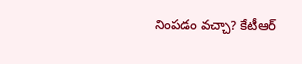నింపడం వచ్చా? కేటీఆర్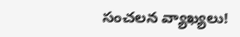సంచలన వ్యాఖ్యలు!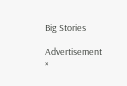Big Stories

Advertisement
×